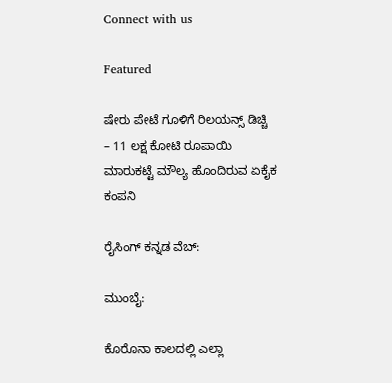Connect with us

Featured

ಷೇರು ಪೇಟೆ ಗೂಳಿಗೆ ರಿಲಯನ್ಸ್‌ ಡಿಚ್ಚಿ – 11 ಲಕ್ಷ ಕೋಟಿ ರೂಪಾಯಿ ಮಾರುಕಟ್ಟೆ ಮೌಲ್ಯ ಹೊಂದಿರುವ ಏಕೈಕ ಕಂಪನಿ

ರೈಸಿಂಗ್‌ ಕನ್ನಡ ವೆಬ್‌:

ಮುಂಬೈ:

ಕೊರೊನಾ ಕಾಲದಲ್ಲಿ ಎಲ್ಲಾ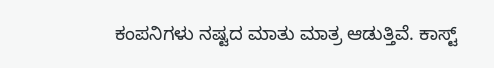ಕಂಪನಿಗಳು ನಷ್ಟದ ಮಾತು ಮಾತ್ರ ಆಡುತ್ತಿವೆ. ಕಾಸ್ಟ್‌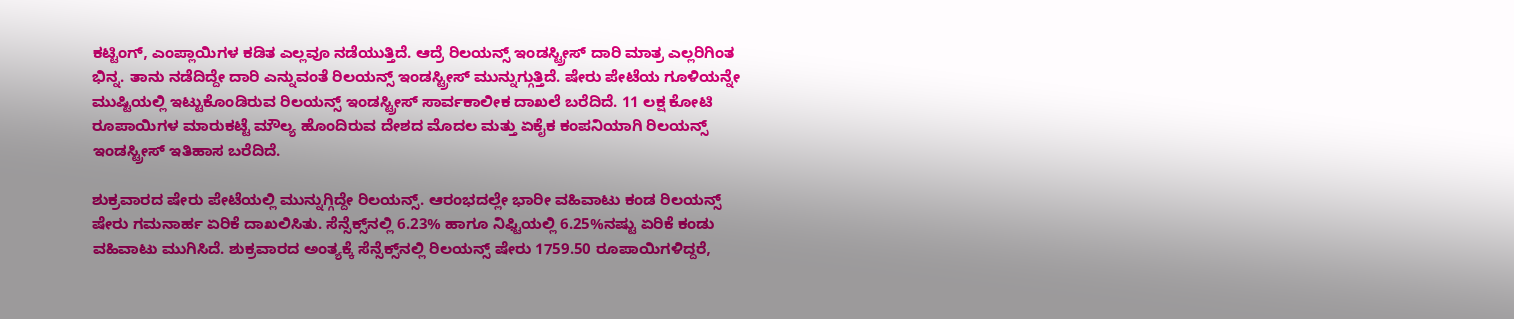ಕಟ್ಟಿಂಗ್‌, ಎಂಪ್ಲಾಯಿಗಳ ಕಡಿತ ಎಲ್ಲವೂ ನಡೆಯುತ್ತಿದೆ. ಆದ್ರೆ ರಿಲಯನ್ಸ್‌ ಇಂಡಸ್ಟ್ರೀಸ್‌ ದಾರಿ ಮಾತ್ರ ಎಲ್ಲರಿಗಿಂತ ಭಿನ್ನ. ತಾನು ನಡೆದಿದ್ದೇ ದಾರಿ ಎನ್ನುವಂತೆ ರಿಲಯನ್ಸ್‌ ಇಂಡಸ್ಟ್ರೀಸ್‌ ಮುನ್ನುಗ್ಗುತ್ತಿದೆ. ಷೇರು ಪೇಟೆಯ ಗೂಳಿಯನ್ನೇ ಮುಷ್ಟಿಯಲ್ಲಿ ಇಟ್ಟುಕೊಂಡಿರುವ ರಿಲಯನ್ಸ್‌ ಇಂಡಸ್ಟ್ರೀಸ್‌ ಸಾರ್ವಕಾಲೀಕ ದಾಖಲೆ ಬರೆದಿದೆ. 11 ಲಕ್ಷ ಕೋಟಿ ರೂಪಾಯಿಗಳ ಮಾರುಕಟ್ಟೆ ಮೌಲ್ಯ ಹೊಂದಿರುವ ದೇಶದ ಮೊದಲ ಮತ್ತು ಏಕೈಕ ಕಂಪನಿಯಾಗಿ ರಿಲಯನ್ಸ್‌ ಇಂಡಸ್ಟ್ರೀಸ್‌ ಇತಿಹಾಸ ಬರೆದಿದೆ.

ಶುಕ್ರವಾರದ ಷೇರು ಪೇಟೆಯಲ್ಲಿ ಮುನ್ನುಗ್ಗಿದ್ದೇ ರಿಲಯನ್ಸ್‌. ಆರಂಭದಲ್ಲೇ ಭಾರೀ ವಹಿವಾಟು ಕಂಡ ರಿಲಯನ್ಸ್‌ ಷೇರು ಗಮನಾರ್ಹ ಏರಿಕೆ ದಾಖಲಿಸಿತು. ಸೆನ್ಸೆಕ್ಸ್‌ನಲ್ಲಿ 6.23% ಹಾಗೂ ನಿಫ್ಟಿಯಲ್ಲಿ 6.25%ನಷ್ಟು ಏರಿಕೆ ಕಂಡು ವಹಿವಾಟು ಮುಗಿಸಿದೆ. ಶುಕ್ರವಾರದ ಅಂತ್ಯಕ್ಕೆ ಸೆನ್ಸೆಕ್ಸ್‌ನಲ್ಲಿ ರಿಲಯನ್ಸ್‌ ಷೇರು 1759.50 ರೂಪಾಯಿಗಳಿದ್ದರೆ,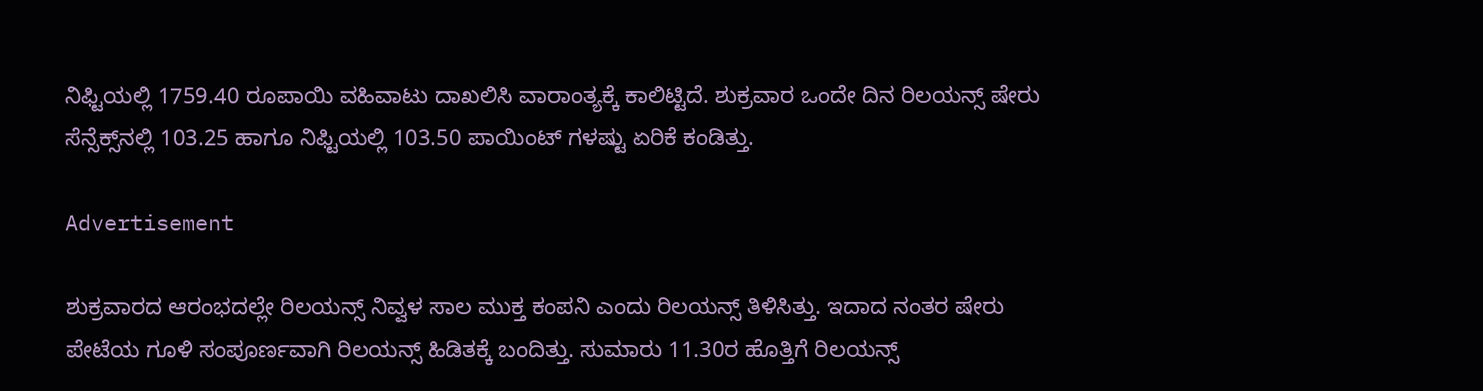ನಿಫ್ಟಿಯಲ್ಲಿ 1759.40 ರೂಪಾಯಿ ವಹಿವಾಟು ದಾಖಲಿಸಿ ವಾರಾಂತ್ಯಕ್ಕೆ ಕಾಲಿಟ್ಟಿದೆ. ಶುಕ್ರವಾರ ಒಂದೇ ದಿನ ರಿಲಯನ್ಸ್‌ ಷೇರು ಸೆನ್ಸೆಕ್ಸ್‌ನಲ್ಲಿ 103.25 ಹಾಗೂ ನಿಫ್ಟಿಯಲ್ಲಿ 103.50 ಪಾಯಿಂಟ್‌ ಗಳಷ್ಟು ಏರಿಕೆ ಕಂಡಿತ್ತು.

Advertisement

ಶುಕ್ರವಾರದ ಆರಂಭದಲ್ಲೇ ರಿಲಯನ್ಸ್‌ ನಿವ್ವಳ ಸಾಲ ಮುಕ್ತ ಕಂಪನಿ ಎಂದು ರಿಲಯನ್ಸ್‌ ತಿಳಿಸಿತ್ತು. ಇದಾದ ನಂತರ ಷೇರು ಪೇಟೆಯ ಗೂಳಿ ಸಂಪೂರ್ಣವಾಗಿ ರಿಲಯನ್ಸ್‌ ಹಿಡಿತಕ್ಕೆ ಬಂದಿತ್ತು. ಸುಮಾರು 11.30ರ ಹೊತ್ತಿಗೆ ರಿಲಯನ್ಸ್‌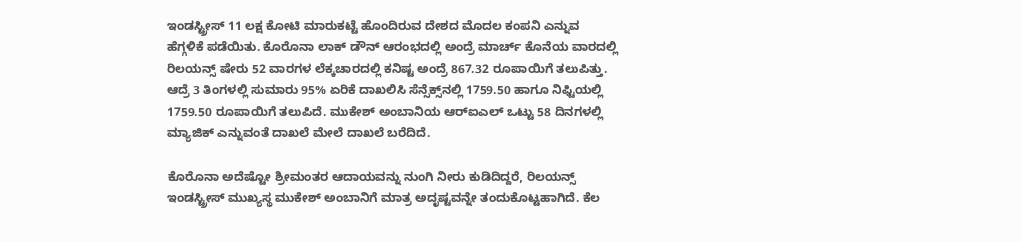ಇಂಡಸ್ಟ್ರೀಸ್‌ 11 ಲಕ್ಷ ಕೋಟಿ ಮಾರುಕಟ್ಟೆ ಹೊಂದಿರುವ ದೇಶದ ಮೊದಲ ಕಂಪನಿ ಎನ್ನುವ ಹೆಗ್ಗಳಿಕೆ ಪಡೆಯಿತು. ಕೊರೊನಾ ಲಾಕ್‌ ಡೌನ್‌ ಆರಂಭದಲ್ಲಿ ಅಂದ್ರೆ ಮಾರ್ಚ್‌ ಕೊನೆಯ ವಾರದಲ್ಲಿ ರಿಲಯನ್ಸ್‌ ಷೇರು 52 ವಾರಗಳ ಲೆಕ್ಕಚಾರದಲ್ಲಿ ಕನಿಷ್ಟ ಅಂದ್ರೆ 867.32 ರೂಪಾಯಿಗೆ ತಲುಪಿತ್ತು. ಆದ್ರೆ 3 ತಿಂಗಳಲ್ಲಿ ಸುಮಾರು 95% ಏರಿಕೆ ದಾಖಲಿಸಿ ಸೆನ್ಸೆಕ್ಸ್‌ನಲ್ಲಿ 1759.50 ಹಾಗೂ ನಿಫ್ಟಿಯಲ್ಲಿ 1759.50 ರೂಪಾಯಿಗೆ ತಲುಪಿದೆ. ಮುಕೇಶ್ ಅಂಬಾನಿಯ ಆರ್‌ಐಎಲ್ ಒಟ್ಟು 58 ದಿನಗಳಲ್ಲಿ ಮ್ಯಾಜಿಕ್‌ ಎನ್ನುವಂತೆ ದಾಖಲೆ ಮೇಲೆ ದಾಖಲೆ ಬರೆದಿದೆ.

ಕೊರೊನಾ ಅದೆಷ್ಟೋ ಶ್ರೀಮಂತರ ಆದಾಯವನ್ನು ನುಂಗಿ ನೀರು ಕುಡಿದಿದ್ದರೆ, ರಿಲಯನ್ಸ್‌ ಇಂಡಸ್ಟ್ರೀಸ್‌ ಮುಖ್ಯಸ್ಥ ಮುಕೇಶ್‌ ಅಂಬಾನಿಗೆ ಮಾತ್ರ ಅದೃಷ್ಟವನ್ನೇ ತಂದುಕೊಟ್ಟಹಾಗಿದೆ. ಕೆಲ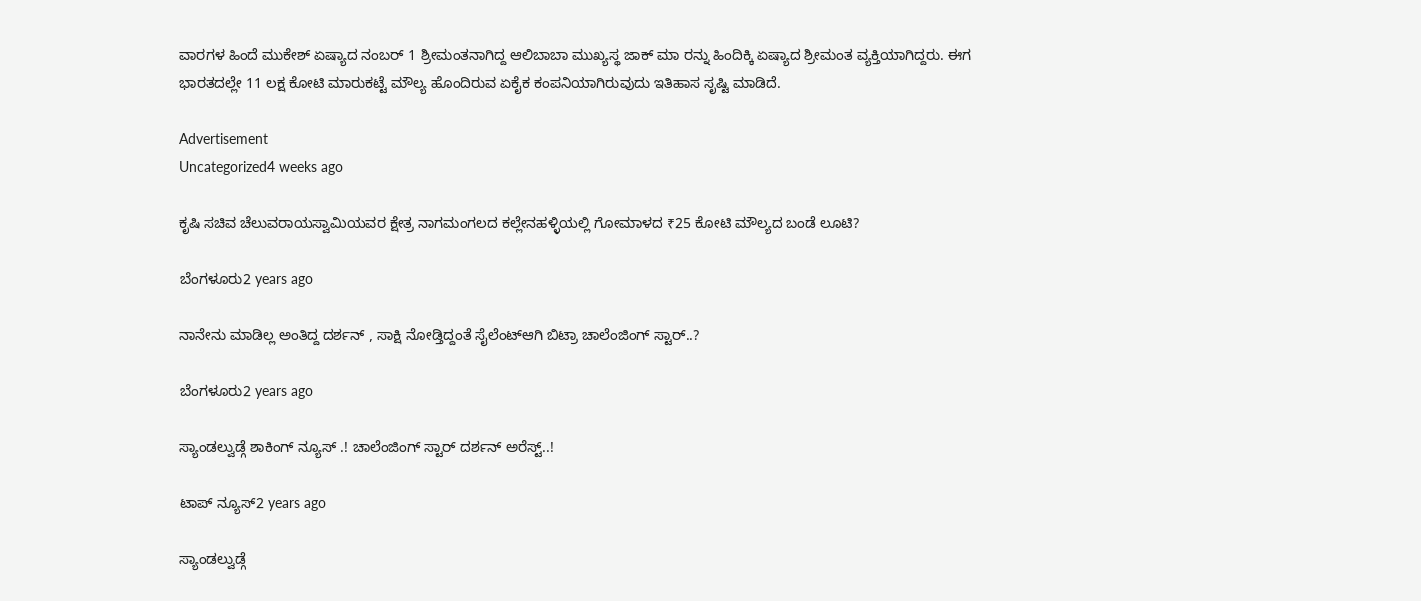ವಾರಗಳ ಹಿಂದೆ ಮುಕೇಶ್‌ ಏಷ್ಯಾದ ನಂಬರ್‌ 1 ಶ್ರೀಮಂತನಾಗಿದ್ದ ಆಲಿಬಾಬಾ ಮುಖ್ಯಸ್ಥ ಜಾಕ್‌ ಮಾ ರನ್ನು ಹಿಂದಿಕ್ಕಿ ಏಷ್ಯಾದ ಶ್ರೀಮಂತ ವ್ಯಕ್ತಿಯಾಗಿದ್ದರು. ಈಗ ಭಾರತದಲ್ಲೇ 11 ಲಕ್ಷ ಕೋಟಿ ಮಾರುಕಟ್ಟೆ ಮೌಲ್ಯ ಹೊಂದಿರುವ ಏಕೈಕ ಕಂಪನಿಯಾಗಿರುವುದು ಇತಿಹಾಸ ಸೃಷ್ಟಿ ಮಾಡಿದೆ.

Advertisement
Uncategorized4 weeks ago

ಕೃಷಿ ಸಚಿವ ಚೆಲುವರಾಯಸ್ವಾಮಿಯವರ ಕ್ಷೇತ್ರ ನಾಗಮಂಗಲದ ಕಲ್ಲೇನಹಳ್ಳಿಯಲ್ಲಿ ಗೋಮಾಳದ ₹25 ಕೋಟಿ ಮೌಲ್ಯದ ಬಂಡೆ ಲೂಟಿ?

ಬೆಂಗಳೂರು2 years ago

ನಾನೇನು ಮಾಡಿಲ್ಲ ಅಂತಿದ್ದ ದರ್ಶನ್ , ಸಾಕ್ಷಿ ನೋಡ್ತಿದ್ದಂತೆ ಸೈಲೆಂಟ್ಆಗಿ ಬಿಟ್ರಾ ಚಾಲೆಂಜಿಂಗ್ ಸ್ಟಾರ್..?

ಬೆಂಗಳೂರು2 years ago

ಸ್ಯಾಂಡಲ್ವುಡ್ಗೆ ಶಾಕಿಂಗ್ ನ್ಯೂಸ್ .! ಚಾಲೆಂಜಿಂಗ್ ಸ್ಟಾರ್ ದರ್ಶನ್ ಅರೆಸ್ಟ್..!

ಟಾಪ್ ನ್ಯೂಸ್2 years ago

ಸ್ಯಾಂಡಲ್ವುಡ್ಗೆ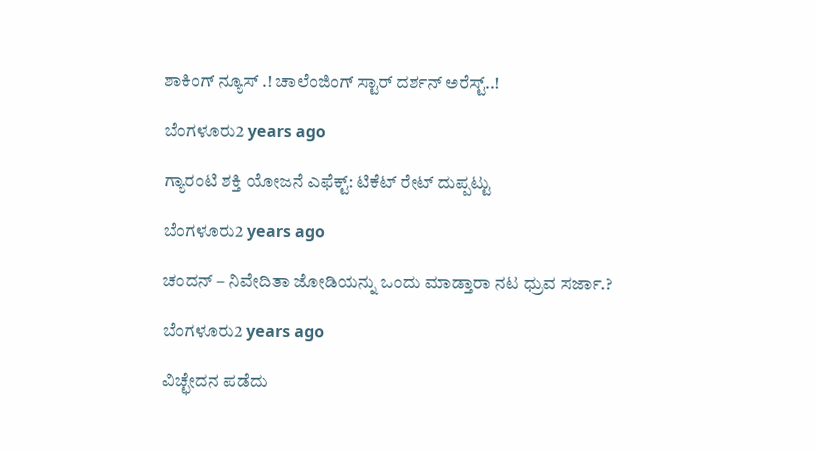ಶಾಕಿಂಗ್ ನ್ಯೂಸ್ .! ಚಾಲೆಂಜಿಂಗ್ ಸ್ಟಾರ್ ದರ್ಶನ್ ಅರೆಸ್ಟ್..!

ಬೆಂಗಳೂರು2 years ago

ಗ್ಯಾರಂಟಿ ಶಕ್ತಿ ಯೋಜನೆ ಎಫೆಕ್ಟ್: ಟಿಕೆಟ್ ರೇಟ್ ದುಪ್ಪಟ್ಟು

ಬೆಂಗಳೂರು2 years ago

ಚಂದನ್ – ನಿವೇದಿತಾ ಜೋಡಿಯನ್ನು ಒಂದು ಮಾಡ್ತಾರಾ ನಟ ಧ್ರುವ ಸರ್ಜಾ.?

ಬೆಂಗಳೂರು2 years ago

ವಿಚ್ಛೇದನ ಪಡೆದು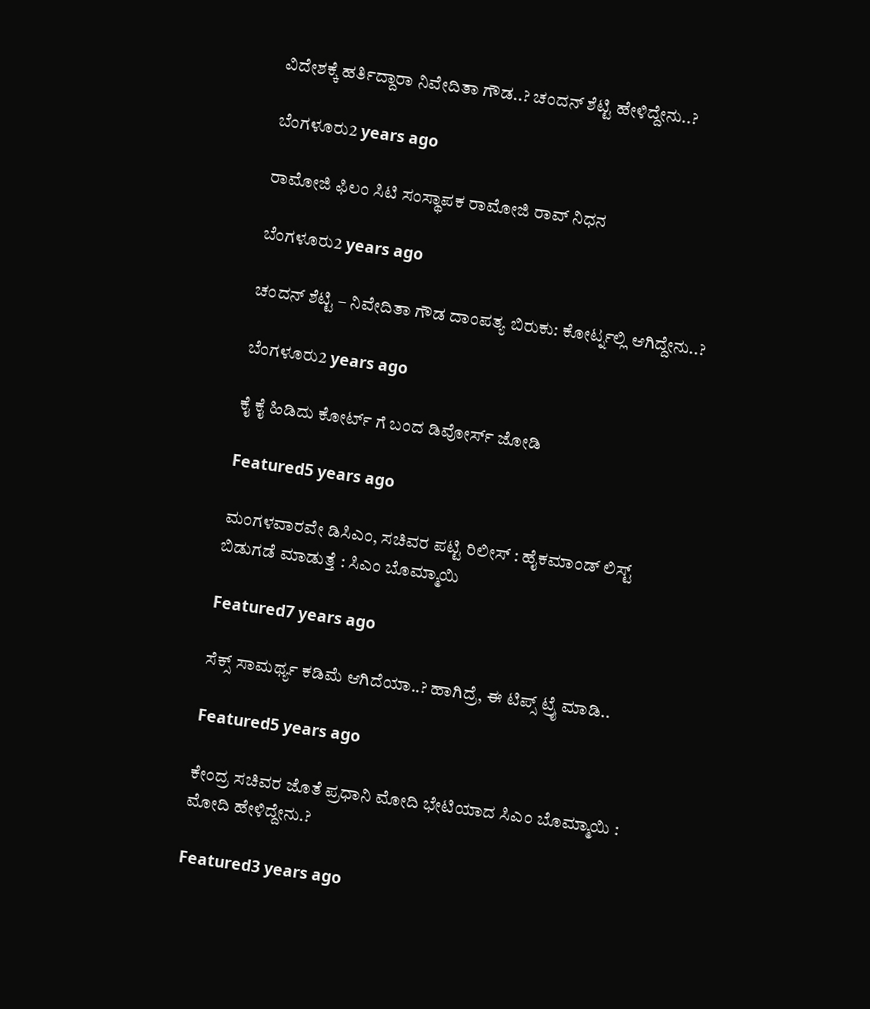ವಿದೇಶಕ್ಕೆ ಹರ್ತಿದ್ದಾರಾ ನಿವೇದಿತಾ ಗೌಡ..? ಚಂದನ್ ಶೆಟ್ಟಿ ಹೇಳಿದ್ದೇನು..?

ಬೆಂಗಳೂರು2 years ago

ರಾಮೋಜಿ ಫಿಲಂ ಸಿಟಿ ಸಂಸ್ಥಾಪಕ ರಾಮೋಜಿ ರಾವ್ ನಿಧನ

ಬೆಂಗಳೂರು2 years ago

ಚಂದನ್ ಶೆಟ್ಟಿ – ನಿವೇದಿತಾ ಗೌಡ ದಾಂಪತ್ಯ ಬಿರುಕು: ಕೋರ್ಟ್ನಲ್ಲಿ ಆಗಿದ್ದೇನು..?

ಬೆಂಗಳೂರು2 years ago

ಕೈ ಕೈ ಹಿಡಿದು ಕೋರ್ಟ್ ಗೆ ಬಂದ ಡಿವೋರ್ಸ್ ಜೋಡಿ

Featured5 years ago

ಮಂಗಳವಾರವೇ ಡಿಸಿಎಂ, ಸಚಿವರ ಪಟ್ಟಿ ರಿಲೀಸ್ : ಹೈಕಮಾಂಡ್ ಲಿಸ್ಟ್ ಬಿಡುಗಡೆ ಮಾಡುತ್ತೆ : ಸಿಎಂ ಬೊಮ್ಮಾಯಿ

Featured7 years ago

ಸೆಕ್ಸ್ ಸಾಮರ್ಥ್ಯ ಕಡಿಮೆ ಆಗಿದೆಯಾ..? ಹಾಗಿದ್ರೆ, ಈ ಟಿಪ್ಸ್ ಟ್ರೈ ಮಾಡಿ..

Featured5 years ago

ಕೇಂದ್ರ ಸಚಿವರ ಜೊತೆ ಪ್ರಧಾನಿ ಮೋದಿ ಭೇಟಿಯಾದ ಸಿಎಂ ಬೊಮ್ಮಾಯಿ : ಮೋದಿ ಹೇಳಿದ್ದೇನು.?

Featured3 years ago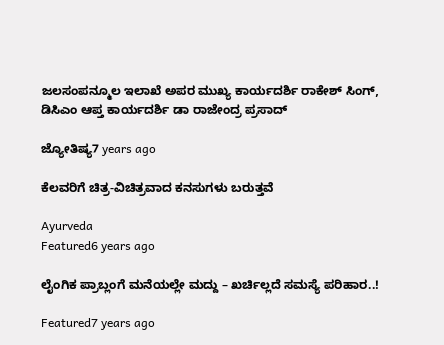ಜಲಸಂಪನ್ಮೂಲ ಇಲಾಖೆ ಅಪರ ಮುಖ್ಯ ಕಾರ್ಯದರ್ಶಿ ರಾಕೇಶ್ ಸಿಂಗ್, ಡಿಸಿಎಂ ಆಪ್ತ ಕಾರ್ಯದರ್ಶಿ ಡಾ ರಾಜೇಂದ್ರ ಪ್ರಸಾದ್

ಜ್ಯೋತಿಷ್ಯ7 years ago

ಕೆಲವರಿಗೆ ಚಿತ್ರ-ವಿಚಿತ್ರವಾದ ಕನಸುಗಳು ಬರುತ್ತವೆ

Ayurveda
Featured6 years ago

ಲೈಂಗಿಕ ಪ್ರಾಬ್ಲಂಗೆ ಮನೆಯಲ್ಲೇ ಮದ್ದು – ಖರ್ಚಿಲ್ಲದೆ ಸಮಸ್ಯೆ ಪರಿಹಾರ..!

Featured7 years ago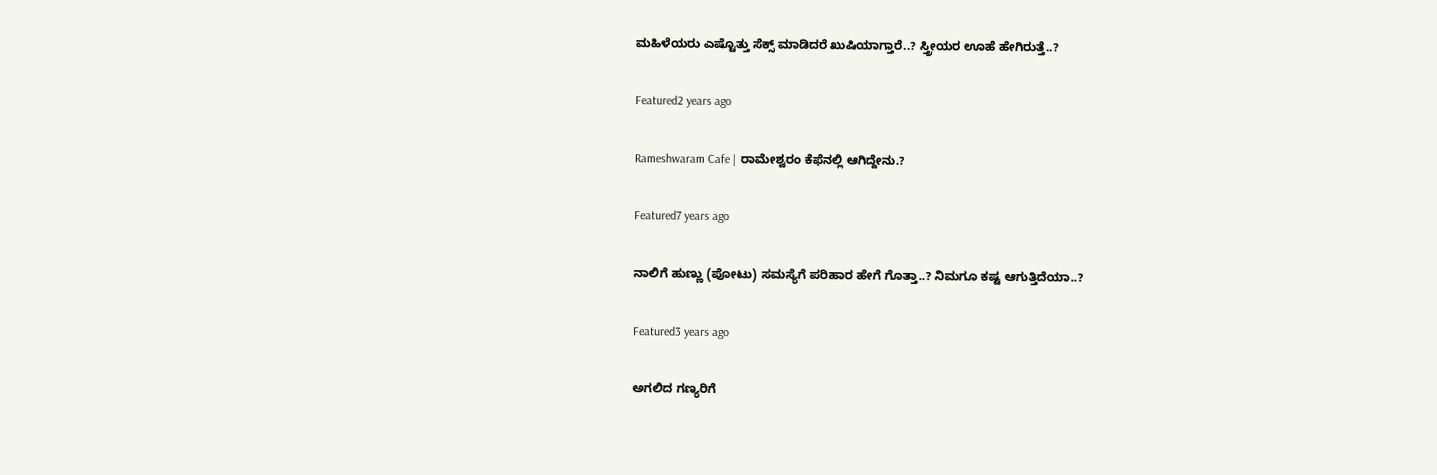ಮಹಿಳೆಯರು ಎಷ್ಟೊತ್ತು ಸೆಕ್ಸ್ ಮಾಡಿದರೆ ಖುಷಿಯಾಗ್ತಾರೆ..? ಸ್ತ್ರೀಯರ ಊಹೆ ಹೇಗಿರುತ್ತೆ..?

Featured2 years ago

Rameshwaram Cafe | ರಾಮೇಶ್ವರಂ ಕೆಫೆನಲ್ಲಿ ಆಗಿದ್ದೇನು.?

Featured7 years ago

ನಾಲಿಗೆ ಹುಣ್ಣು (ಪೋಟು) ಸಮಸ್ಯೆಗೆ ಪರಿಹಾರ ಹೇಗೆ ಗೊತ್ತಾ..? ನಿಮಗೂ ಕಷ್ಟ ಆಗುತ್ತಿದೆಯಾ..?

Featured3 years ago

ಅಗಲಿದ ಗಣ್ಯರಿಗೆ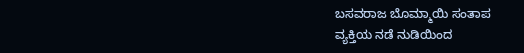ಬಸವರಾಜ ಬೊಮ್ಮಾಯಿ ಸಂತಾಪ
ವ್ಯಕ್ತಿಯ ನಡೆ ನುಡಿಯಿಂದ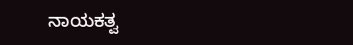ನಾಯಕತ್ವ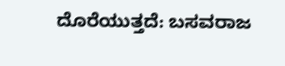ದೊರೆಯುತ್ತದೆ: ಬಸವರಾಜ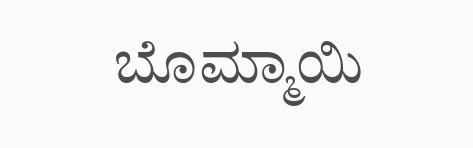ಬೊಮ್ಮಾಯಿ